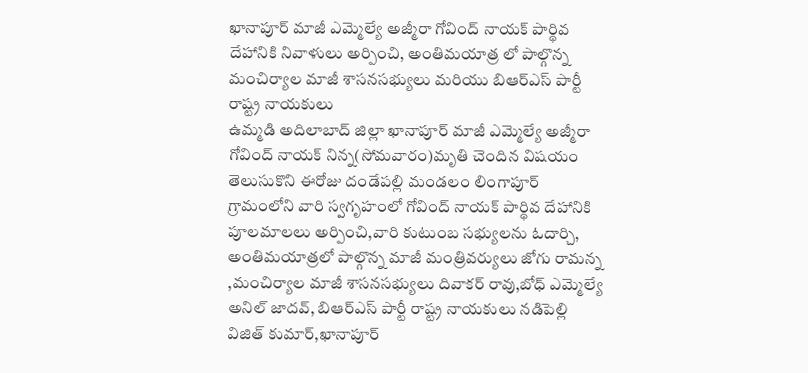ఖానాపూర్ మాజీ ఎమ్మెల్యే అజ్మీరా గోవింద్ నాయక్ పార్థివ దేహానికి నివాళులు అర్పించి, అంతిమయాత్ర లో పాల్గొన్న మంచిర్యాల మాజీ శాసనసభ్యులు మరియు బిఆర్ఎస్ పార్టీ రాష్ట్ర నాయకులు
ఉమ్మడి అదిలాబాద్ జిల్లా ఖానాపూర్ మాజీ ఎమ్మెల్యే అజ్మీరా గోవింద్ నాయక్ నిన్న(సోమవారం)మృతి చెందిన విషయం తెలుసుకొని ఈరోజు దండేపల్లి మండలం లింగాపూర్ గ్రామంలోని వారి స్వగృహంలో గోవింద్ నాయక్ పార్థివ దేహానికి పూలమాలలు అర్పించి,వారి కుటుంబ సభ్యులను ఓదార్చి, అంతిమయాత్రలో పాల్గొన్న మాజీ మంత్రివర్యులు జోగు రామన్న ,మంచిర్యాల మాజీ శాసనసభ్యులు దివాకర్ రావు,బోధ్ ఎమ్మెల్యే అనిల్ జాదవ్, బిఆర్ఎస్ పార్టీ రాష్ట్ర నాయకులు నడిపెల్లి విజిత్ కుమార్,ఖానాపూర్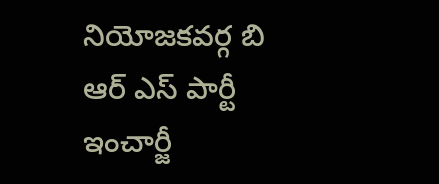నియోజకవర్గ బి ఆర్ ఎస్ పార్టీ ఇంచార్జీ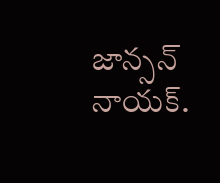జాన్సన్ నాయక్.